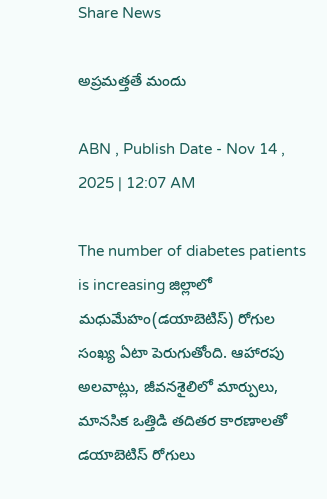Share News

అప్రమత్తతే మందు

ABN , Publish Date - Nov 14 , 2025 | 12:07 AM

The number of diabetes patients is increasing జిల్లాలో మధుమేహం(డయాబెటిస్‌) రోగుల సంఖ్య ఏటా పెరుగుతోంది. ఆహారపు అలవాట్లు, జీవనశైలిలో మార్పులు, మానసిక ఒత్తిడి తదితర కారణాలతో డయాబెటిస్‌ రోగులు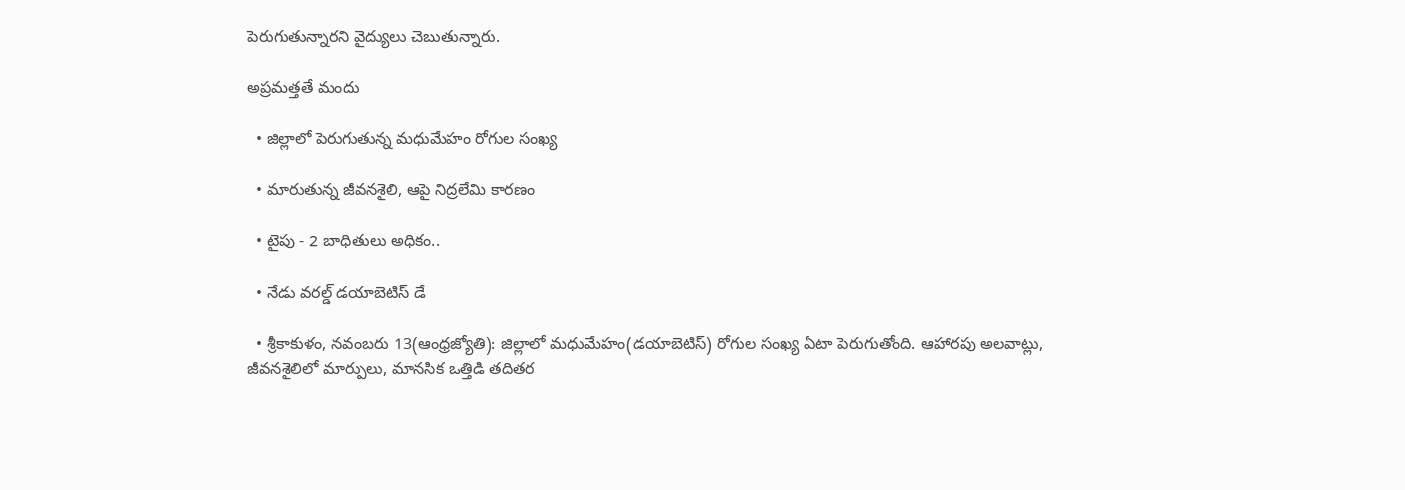పెరుగుతున్నారని వైద్యులు చెబుతున్నారు.

అప్రమత్తతే మందు

  • జిల్లాలో పెరుగుతున్న మధుమేహం రోగుల సంఖ్య

  • మారుతున్న జీవనశైలి, ఆపై నిద్రలేమి కారణం

  • టైపు - 2 బాధితులు అధికం..

  • నేడు వరల్డ్‌ డయాబెటిస్‌ డే

  • శ్రీకాకుళం, నవంబరు 13(ఆంధ్రజ్యోతి): జిల్లాలో మధుమేహం(డయాబెటిస్‌) రోగుల సంఖ్య ఏటా పెరుగుతోంది. ఆహారపు అలవాట్లు, జీవనశైలిలో మార్పులు, మానసిక ఒత్తిడి తదితర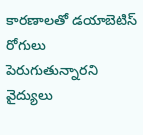కారణాలతో డయాబెటిస్‌ రోగులు పెరుగుతున్నారని వైద్యులు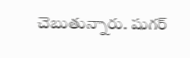చెబుతున్నారు. షుగర్‌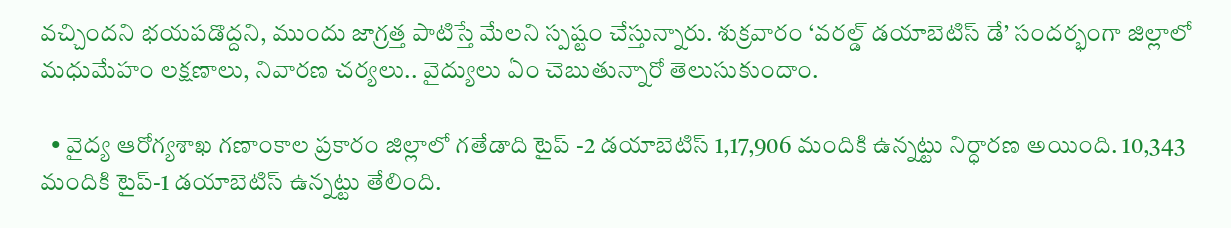వచ్చిందని భయపడొద్దని, ముందు జాగ్రత్త పాటిస్తే మేలని స్పష్టం చేస్తున్నారు. శుక్రవారం ‘వరల్డ్‌ డయాబెటిస్‌ డే’ సందర్భంగా జిల్లాలో మధుమేహం లక్షణాలు, నివారణ చర్యలు.. వైద్యులు ఏం చెబుతున్నారో తెలుసుకుందాం.

  • వైద్య ఆరోగ్యశాఖ గణాంకాల ప్రకారం జిల్లాలో గతేడాది టైప్‌ -2 డయాబెటిస్‌ 1,17,906 మందికి ఉన్నట్టు నిర్ధారణ అయింది. 10,343 మందికి టైప్‌-1 డయాబెటిస్‌ ఉన్నట్టు తేలింది.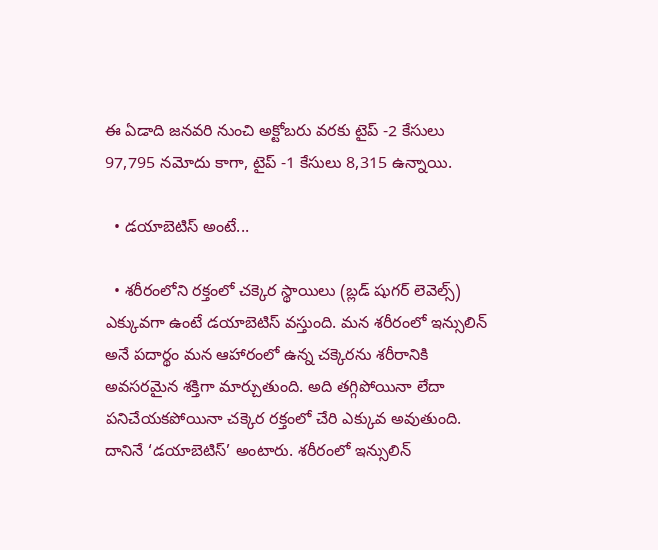ఈ ఏడాది జనవరి నుంచి అక్టోబరు వరకు టైప్‌ -2 కేసులు 97,795 నమోదు కాగా, టైప్‌ -1 కేసులు 8,315 ఉన్నాయి.

  • డయాబెటిస్‌ అంటే...

  • శరీరంలోని రక్తంలో చక్కెర స్థాయిలు (బ్లడ్‌ షుగర్‌ లెవెల్స్‌) ఎక్కువగా ఉంటే డయాబెటిస్‌ వస్తుంది. మన శరీరంలో ఇన్సులిన్‌ అనే పదార్థం మన ఆహారంలో ఉన్న చక్కెరను శరీరానికి అవసరమైన శక్తిగా మార్చుతుంది. అది తగ్గిపోయినా లేదా పనిచేయకపోయినా చక్కెర రక్తంలో చేరి ఎక్కువ అవుతుంది. దానినే ‘డయాబెటిస్‌’ అంటారు. శరీరంలో ఇన్సులిన్‌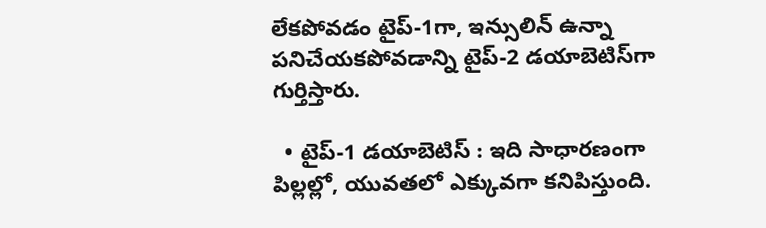లేకపోవడం టైప్‌-1గా, ఇన్సులిన్‌ ఉన్నా పనిచేయకపోవడాన్ని టైప్‌-2 డయాబెటిస్‌గా గుర్తిస్తారు.

  • టైప్‌-1 డయాబెటిస్‌ : ఇది సాధారణంగా పిల్లల్లో, యువతలో ఎక్కువగా కనిపిస్తుంది.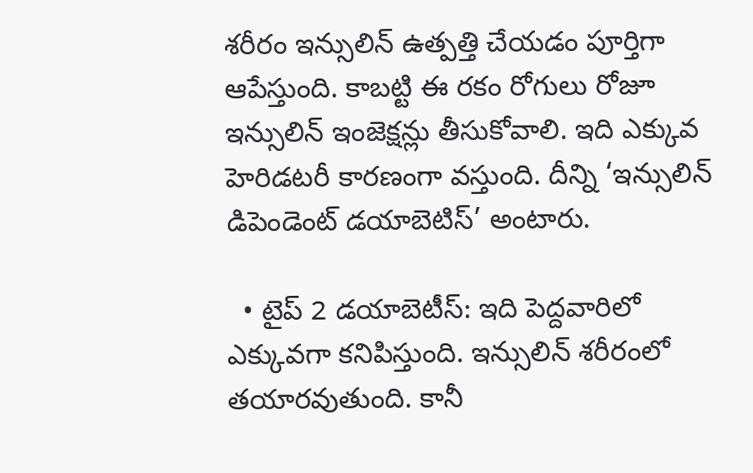శరీరం ఇన్సులిన్‌ ఉత్పత్తి చేయడం పూర్తిగా ఆపేస్తుంది. కాబట్టి ఈ రకం రోగులు రోజూ ఇన్సులిన్‌ ఇంజెక్షన్లు తీసుకోవాలి. ఇది ఎక్కువ హెరిడటరీ కారణంగా వస్తుంది. దీన్ని ‘ఇన్సులిన్‌ డిపెండెంట్‌ డయాబెటిస్‌’ అంటారు.

  • టైప్‌ 2 డయాబెటీస్‌: ఇది పెద్దవారిలో ఎక్కువగా కనిపిస్తుంది. ఇన్సులిన్‌ శరీరంలో తయారవుతుంది. కానీ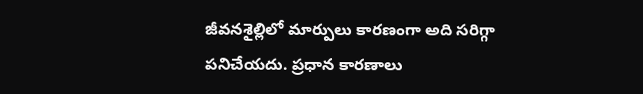జీవనశైల్లిలో మార్పులు కారణంగా అది సరిగ్గా పనిచేయదు. ప్రధాన కారణాలు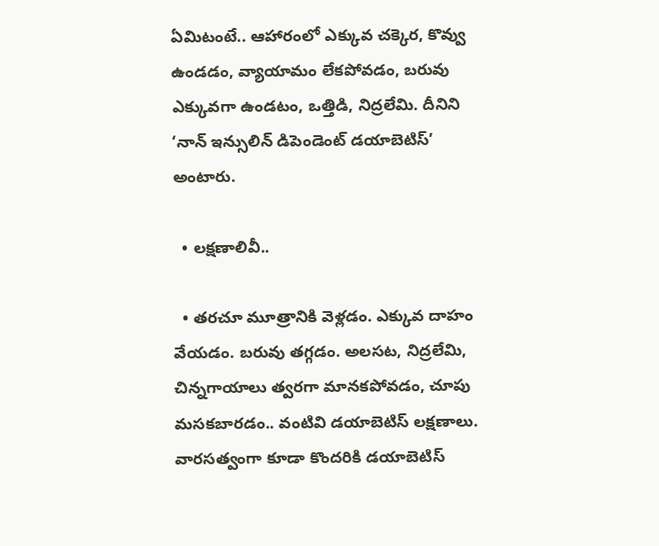ఏమిటంటే.. ఆహారంలో ఎక్కువ చక్కెర, కొవ్వు ఉండడం, వ్యాయామం లేకపోవడం, బరువు ఎక్కువగా ఉండటం, ఒత్తిడి, నిద్రలేమి. దీనిని ‘నాన్‌ ఇన్సులిన్‌ డిపెండెంట్‌ డయాబెటిస్‌’ అంటారు.

  • లక్షణాలివీ..

  • తరచూ మూత్రానికి వెళ్లడం. ఎక్కువ దాహం వేయడం. బరువు తగ్గడం. అలసట, నిద్రలేమి, చిన్నగాయాలు త్వరగా మానకపోవడం, చూపు మసకబారడం.. వంటివి డయాబెటిస్‌ లక్షణాలు. వారసత్వంగా కూడా కొందరికి డయాబెటిస్‌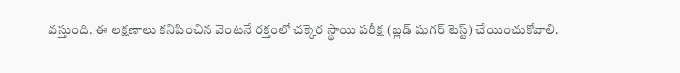వస్తుంది. ఈ లక్షణాలు కనిపించిన వెంటనే రక్తంలో చక్కెర స్థాయి పరీక్ష (బ్లడ్‌ షుగర్‌ టెస్ట్‌) చేయించుకోవాలి.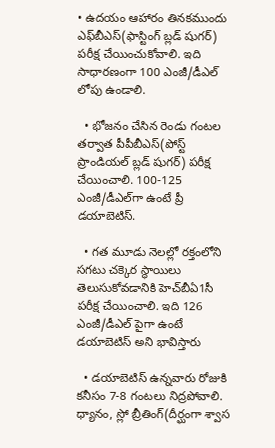• ఉదయం ఆహారం తినకముందు ఎఫ్‌బీఎస్‌(ఫాస్టింగ్‌ బ్లడ్‌ షుగర్‌) పరీక్ష చేయించుకోవాలి. ఇది సాధారణంగా 100 ఎంజీ/డీఎల్‌ లోపు ఉండాలి.

  • భోజనం చేసిన రెండు గంటల తర్వాత పీపీబీఎస్‌(పోస్ట్‌ ప్రాండియల్‌ బ్లడ్‌ షుగర్‌) పరీక్ష చేయించాలి. 100-125 ఎంజీ/డీఎల్‌గా ఉంటే ప్రీ డయాబెటిస్‌.

  • గత మూడు నెలల్లో రక్తంలోని సగటు చక్కెర స్థాయిలు తెలుసుకోవడానికి హెచ్‌బీఏ1సీ పరీక్ష చేయించాలి. ఇది 126 ఎంజీ/డీఎల్‌ పైగా ఉంటే డయాబెటిస్‌ అని భావిస్తారు

  • డయాబెటిస్‌ ఉన్నవారు రోజుకి కనీసం 7-8 గంటలు నిద్రపోవాలి. ధ్యానం, స్లో బ్రీతింగ్‌(దీర్ఘంగా శ్వాస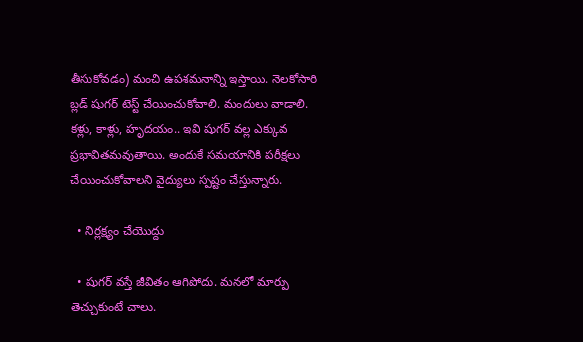తీసుకోవడం) మంచి ఉపశమనాన్ని ఇస్తాయి. నెలకోసారి బ్లడ్‌ షుగర్‌ టెస్ట్‌ చేయించుకోవాలి. మందులు వాడాలి. కళ్లు, కాళ్లు, హృదయం.. ఇవి షుగర్‌ వల్ల ఎక్కువ ప్రభావితమవుతాయి. అందుకే సమయానికి పరీక్షలు చేయించుకోవాలని వైద్యులు స్పష్టం చేస్తున్నారు.

  • నిర్లక్ష్యం చేయొద్దు

  • షుగర్‌ వస్తే జీవితం ఆగిపోదు. మనలో మార్పు తెచ్చుకుంటే చాలు.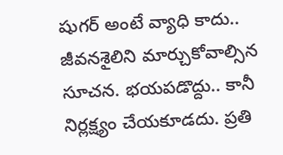షుగర్‌ అంటే వ్యాధి కాదు.. జీవనశైలిని మార్చుకోవాల్సిన సూచన. భయపడొద్దు.. కానీ నిర్లక్ష్యం చేయకూడదు. ప్రతి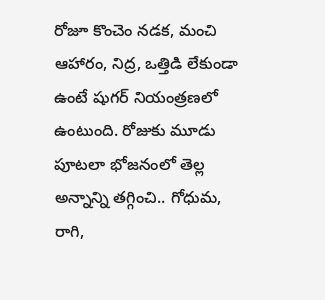రోజూ కొంచెం నడక, మంచి ఆహారం, నిద్ర, ఒత్తిడి లేకుండా ఉంటే షుగర్‌ నియంత్రణలో ఉంటుంది. రోజుకు మూడు పూటలా భోజనంలో తెల్ల అన్నాన్ని తగ్గించి.. గోధుమ, రాగి,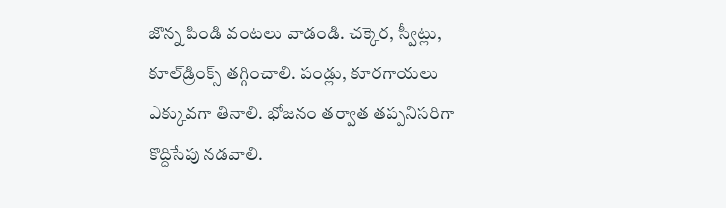జొన్న పిండి వంటలు వాడండి. చక్కెర, స్వీట్లు, కూల్‌డ్రింక్స్‌ తగ్గించాలి. పండ్లు, కూరగాయలు ఎక్కువగా తినాలి. భోజనం తర్వాత తప్పనిసరిగా కొద్దిసేపు నడవాలి.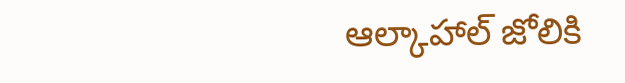ఆల్కాహాల్‌ జోలికి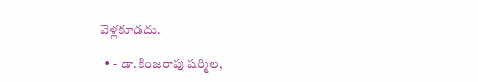వెళ్లకూడదు.

  • - డా.కింజరాపు షర్మిల,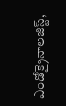ఎండోక్రైనాలజిస్ట్‌,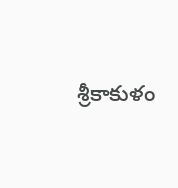శ్రీకాకుళం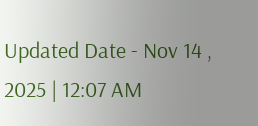Updated Date - Nov 14 , 2025 | 12:07 AM